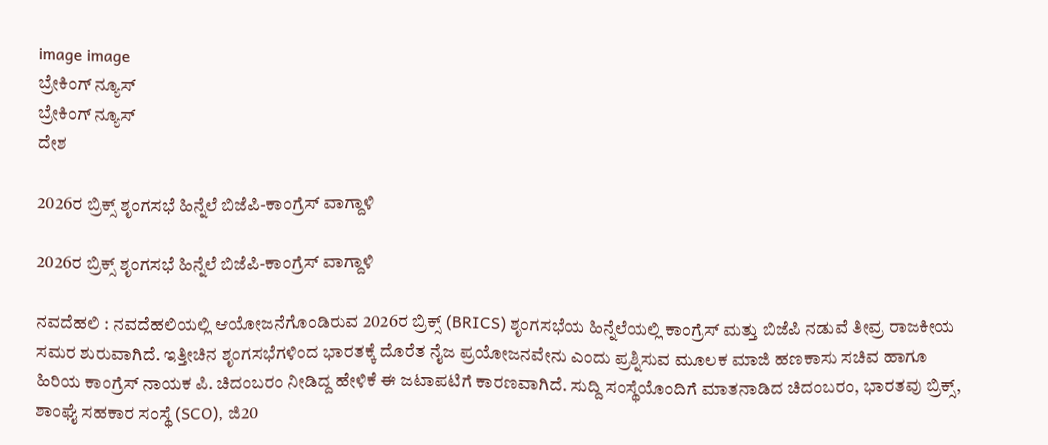image image
ಬ್ರೇಕಿಂಗ್ ನ್ಯೂಸ್
ಬ್ರೇಕಿಂಗ್ ನ್ಯೂಸ್
ದೇಶ

2026ರ ಬ್ರಿಕ್ಸ್ ಶೃಂಗಸಭೆ ಹಿನ್ನೆಲೆ ಬಿಜೆಪಿ-ಕಾಂಗ್ರೆಸ್ ವಾಗ್ದಾಳಿ

2026ರ ಬ್ರಿಕ್ಸ್ ಶೃಂಗಸಭೆ ಹಿನ್ನೆಲೆ ಬಿಜೆಪಿ-ಕಾಂಗ್ರೆಸ್ ವಾಗ್ದಾಳಿ

ನವದೆಹಲಿ : ನವದೆಹಲಿಯಲ್ಲಿ ಆಯೋಜನೆಗೊಂಡಿರುವ 2026ರ ಬ್ರಿಕ್ಸ್ (BRICS) ಶೃಂಗಸಭೆಯ ಹಿನ್ನೆಲೆಯಲ್ಲಿ ಕಾಂಗ್ರೆಸ್ ಮತ್ತು ಬಿಜೆಪಿ ನಡುವೆ ತೀವ್ರ ರಾಜಕೀಯ ಸಮರ ಶುರುವಾಗಿದೆ. ಇತ್ತೀಚಿನ ಶೃಂಗಸಭೆಗಳಿಂದ ಭಾರತಕ್ಕೆ ದೊರೆತ ನೈಜ ಪ್ರಯೋಜನವೇನು ಎಂದು ಪ್ರಶ್ನಿಸುವ ಮೂಲಕ ಮಾಜಿ ಹಣಕಾಸು ಸಚಿವ ಹಾಗೂ ಹಿರಿಯ ಕಾಂಗ್ರೆಸ್ ನಾಯಕ ಪಿ. ಚಿದಂಬರಂ ನೀಡಿದ್ದ ಹೇಳಿಕೆ ಈ ಜಟಾಪಟಿಗೆ ಕಾರಣವಾಗಿದೆ. ಸುದ್ದಿ ಸಂಸ್ಥೆಯೊಂದಿಗೆ ಮಾತನಾಡಿದ ಚಿದಂಬರಂ, ಭಾರತವು ಬ್ರಿಕ್ಸ್, ಶಾಂಘೈ ಸಹಕಾರ ಸಂಸ್ಥೆ (SCO), ಜಿ20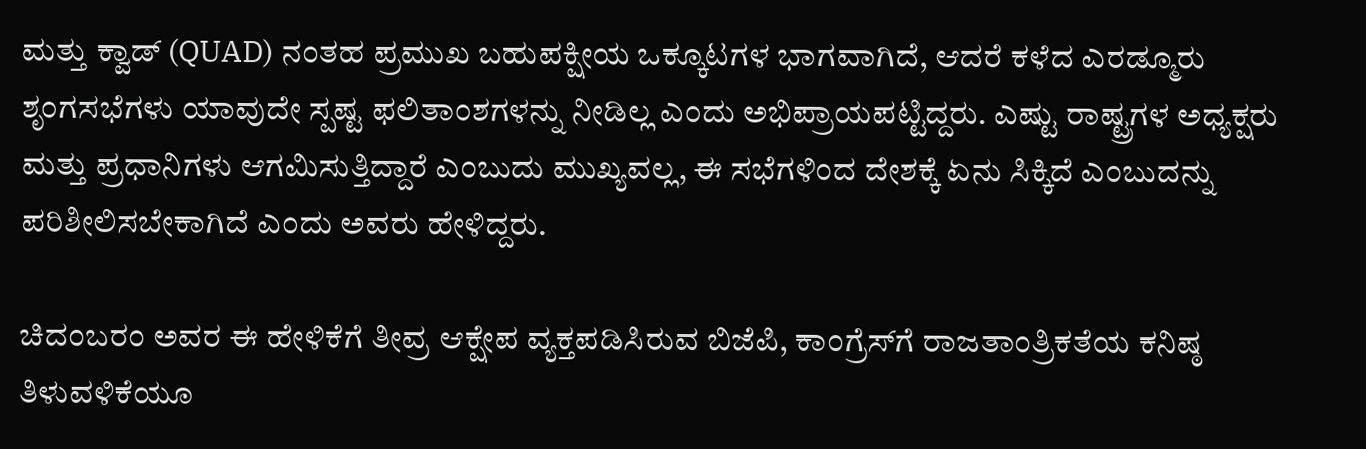ಮತ್ತು ಕ್ವಾಡ್ (QUAD) ನಂತಹ ಪ್ರಮುಖ ಬಹುಪಕ್ಷೀಯ ಒಕ್ಕೂಟಗಳ ಭಾಗವಾಗಿದೆ, ಆದರೆ ಕಳೆದ ಎರಡ್ಮೂರು ಶೃಂಗಸಭೆಗಳು ಯಾವುದೇ ಸ್ಪಷ್ಟ ಫಲಿತಾಂಶಗಳನ್ನು ನೀಡಿಲ್ಲ ಎಂದು ಅಭಿಪ್ರಾಯಪಟ್ಟಿದ್ದರು. ಎಷ್ಟು ರಾಷ್ಟ್ರಗಳ ಅಧ್ಯಕ್ಷರು ಮತ್ತು ಪ್ರಧಾನಿಗಳು ಆಗಮಿಸುತ್ತಿದ್ದಾರೆ ಎಂಬುದು ಮುಖ್ಯವಲ್ಲ, ಈ ಸಭೆಗಳಿಂದ ದೇಶಕ್ಕೆ ಏನು ಸಿಕ್ಕಿದೆ ಎಂಬುದನ್ನು ಪರಿಶೀಲಿಸಬೇಕಾಗಿದೆ ಎಂದು ಅವರು ಹೇಳಿದ್ದರು.

ಚಿದಂಬರಂ ಅವರ ಈ ಹೇಳಿಕೆಗೆ ತೀವ್ರ ಆಕ್ಷೇಪ ವ್ಯಕ್ತಪಡಿಸಿರುವ ಬಿಜೆಪಿ, ಕಾಂಗ್ರೆಸ್‌ಗೆ ರಾಜತಾಂತ್ರಿಕತೆಯ ಕನಿಷ್ಠ ತಿಳುವಳಿಕೆಯೂ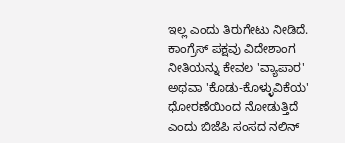ಇಲ್ಲ ಎಂದು ತಿರುಗೇಟು ನೀಡಿದೆ. ಕಾಂಗ್ರೆಸ್ ಪಕ್ಷವು ವಿದೇಶಾಂಗ ನೀತಿಯನ್ನು ಕೇವಲ 'ವ್ಯಾಪಾರ' ಅಥವಾ 'ಕೊಡು-ಕೊಳ್ಳುವಿಕೆಯ' ಧೋರಣೆಯಿಂದ ನೋಡುತ್ತಿದೆ ಎಂದು ಬಿಜೆಪಿ ಸಂಸದ ನಲಿನ್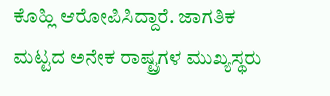ಕೊಹ್ಲಿ ಆರೋಪಿಸಿದ್ದಾರೆ. ಜಾಗತಿಕ ಮಟ್ಟದ ಅನೇಕ ರಾಷ್ಟ್ರಗಳ ಮುಖ್ಯಸ್ಥರು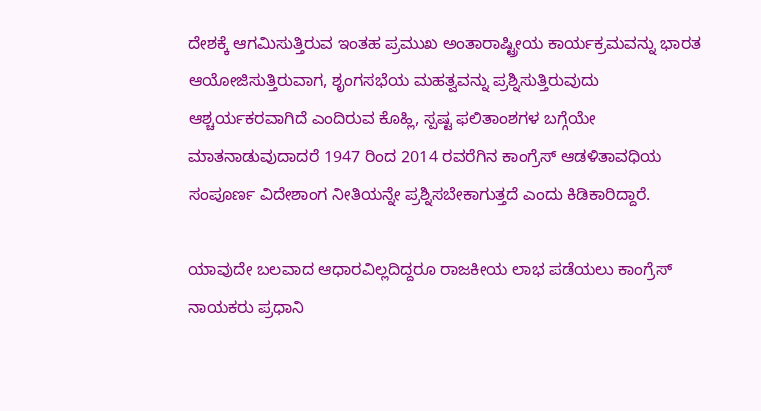ದೇಶಕ್ಕೆ ಆಗಮಿಸುತ್ತಿರುವ ಇಂತಹ ಪ್ರಮುಖ ಅಂತಾರಾಷ್ಟ್ರೀಯ ಕಾರ್ಯಕ್ರಮವನ್ನು ಭಾರತ ಆಯೋಜಿಸುತ್ತಿರುವಾಗ, ಶೃಂಗಸಭೆಯ ಮಹತ್ವವನ್ನು ಪ್ರಶ್ನಿಸುತ್ತಿರುವುದು ಆಶ್ಚರ್ಯಕರವಾಗಿದೆ ಎಂದಿರುವ ಕೊಹ್ಲಿ, ಸ್ಪಷ್ಟ ಫಲಿತಾಂಶಗಳ ಬಗ್ಗೆಯೇ ಮಾತನಾಡುವುದಾದರೆ 1947 ರಿಂದ 2014 ರವರೆಗಿನ ಕಾಂಗ್ರೆಸ್ ಆಡಳಿತಾವಧಿಯ ಸಂಪೂರ್ಣ ವಿದೇಶಾಂಗ ನೀತಿಯನ್ನೇ ಪ್ರಶ್ನಿಸಬೇಕಾಗುತ್ತದೆ ಎಂದು ಕಿಡಿಕಾರಿದ್ದಾರೆ.

ಯಾವುದೇ ಬಲವಾದ ಆಧಾರವಿಲ್ಲದಿದ್ದರೂ ರಾಜಕೀಯ ಲಾಭ ಪಡೆಯಲು ಕಾಂಗ್ರೆಸ್ ನಾಯಕರು ಪ್ರಧಾನಿ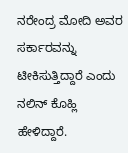ನರೇಂದ್ರ ಮೋದಿ ಅವರ ಸರ್ಕಾರವನ್ನು ಟೀಕಿಸುತ್ತಿದ್ದಾರೆ ಎಂದು ನಲಿನ್ ಕೊಹ್ಲಿ ಹೇಳಿದ್ದಾರೆ.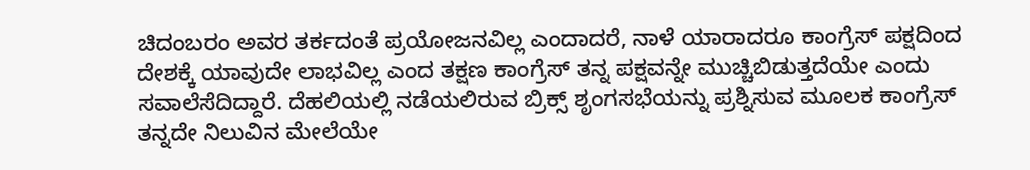ಚಿದಂಬರಂ ಅವರ ತರ್ಕದಂತೆ ಪ್ರಯೋಜನವಿಲ್ಲ ಎಂದಾದರೆ, ನಾಳೆ ಯಾರಾದರೂ ಕಾಂಗ್ರೆಸ್ ಪಕ್ಷದಿಂದ ದೇಶಕ್ಕೆ ಯಾವುದೇ ಲಾಭವಿಲ್ಲ ಎಂದ ತಕ್ಷಣ ಕಾಂಗ್ರೆಸ್ ತನ್ನ ಪಕ್ಷವನ್ನೇ ಮುಚ್ಚಿಬಿಡುತ್ತದೆಯೇ ಎಂದು ಸವಾಲೆಸೆದಿದ್ದಾರೆ. ದೆಹಲಿಯಲ್ಲಿ ನಡೆಯಲಿರುವ ಬ್ರಿಕ್ಸ್ ಶೃಂಗಸಭೆಯನ್ನು ಪ್ರಶ್ನಿಸುವ ಮೂಲಕ ಕಾಂಗ್ರೆಸ್ ತನ್ನದೇ ನಿಲುವಿನ ಮೇಲೆಯೇ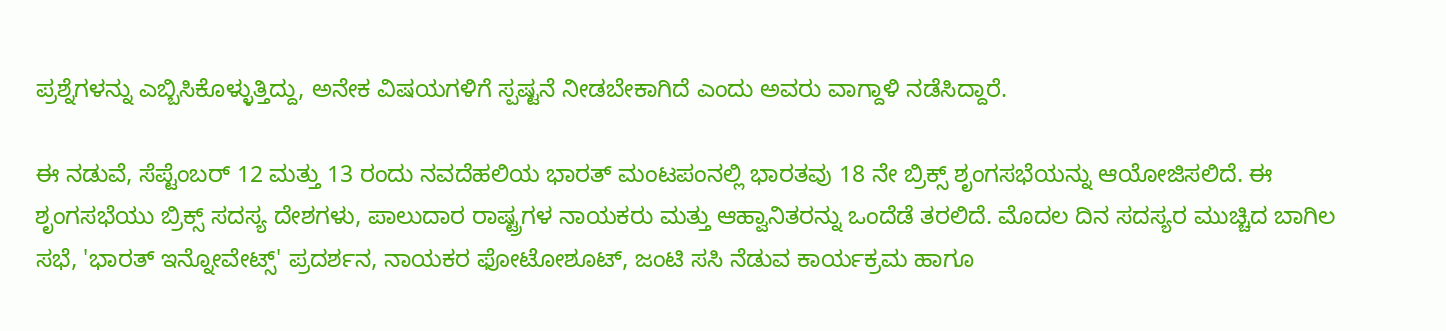ಪ್ರಶ್ನೆಗಳನ್ನು ಎಬ್ಬಿಸಿಕೊಳ್ಳುತ್ತಿದ್ದು, ಅನೇಕ ವಿಷಯಗಳಿಗೆ ಸ್ಪಷ್ಟನೆ ನೀಡಬೇಕಾಗಿದೆ ಎಂದು ಅವರು ವಾಗ್ದಾಳಿ ನಡೆಸಿದ್ದಾರೆ.

ಈ ನಡುವೆ, ಸೆಪ್ಟೆಂಬರ್ 12 ಮತ್ತು 13 ರಂದು ನವದೆಹಲಿಯ ಭಾರತ್ ಮಂಟಪಂನಲ್ಲಿ ಭಾರತವು 18 ನೇ ಬ್ರಿಕ್ಸ್ ಶೃಂಗಸಭೆಯನ್ನು ಆಯೋಜಿಸಲಿದೆ. ಈ ಶೃಂಗಸಭೆಯು ಬ್ರಿಕ್ಸ್ ಸದಸ್ಯ ದೇಶಗಳು, ಪಾಲುದಾರ ರಾಷ್ಟ್ರಗಳ ನಾಯಕರು ಮತ್ತು ಆಹ್ವಾನಿತರನ್ನು ಒಂದೆಡೆ ತರಲಿದೆ. ಮೊದಲ ದಿನ ಸದಸ್ಯರ ಮುಚ್ಚಿದ ಬಾಗಿಲ ಸಭೆ, 'ಭಾರತ್ ಇನ್ನೋವೇಟ್ಸ್' ಪ್ರದರ್ಶನ, ನಾಯಕರ ಫೋಟೋಶೂಟ್, ಜಂಟಿ ಸಸಿ ನೆಡುವ ಕಾರ್ಯಕ್ರಮ ಹಾಗೂ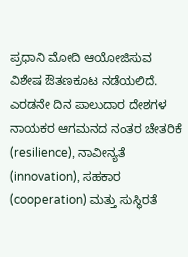ಪ್ರಧಾನಿ ಮೋದಿ ಆಯೋಜಿಸುವ ವಿಶೇಷ ಔತಣಕೂಟ ನಡೆಯಲಿದೆ. ಎರಡನೇ ದಿನ ಪಾಲುದಾರ ದೇಶಗಳ ನಾಯಕರ ಆಗಮನದ ನಂತರ ಚೇತರಿಕೆ (resilience), ನಾವೀನ್ಯತೆ (innovation), ಸಹಕಾರ (cooperation) ಮತ್ತು ಸುಸ್ಥಿರತೆ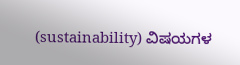(sustainability) ವಿಷಯಗಳ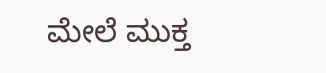ಮೇಲೆ ಮುಕ್ತ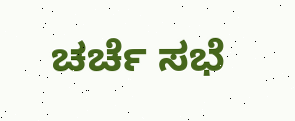ಚರ್ಚೆ ಸಭೆ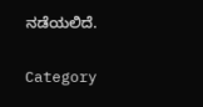ನಡೆಯಲಿದೆ.

Category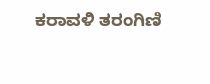ಕರಾವಳಿ ತರಂಗಿಣಿ